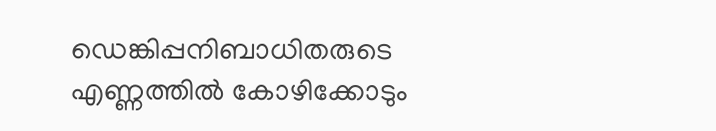ഡെങ്കിപ്പനിബാധിതരുടെ എണ്ണത്തില്‍ കോഴിക്കോടും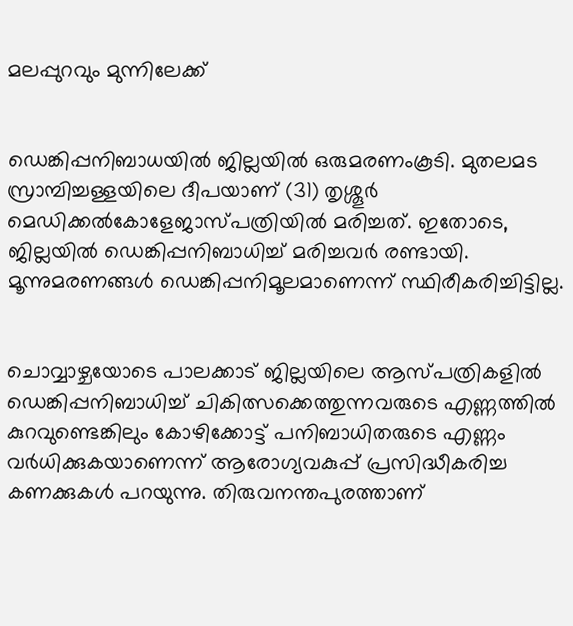മലപ്പുറവും മുന്നിലേക്ക്


ഡെങ്കിപ്പനിബാധയില്‍ ജില്ലയില്‍ ഒരുമരണംകൂടി. മുതലമട സ്രാമ്പിച്ചള്ളയിലെ ദീപയാണ് (31) തൃശ്ശൂര്‍ മെഡിക്കല്‍കോളേജാസ്പത്രിയില്‍ മരിച്ചത്. ഇതോടെ, ജില്ലയില്‍ ഡെങ്കിപ്പനിബാധിച്ച് മരിച്ചവര്‍ രണ്ടായി. മൂന്നുമരണങ്ങള്‍ ഡെങ്കിപ്പനിമൂലമാണെന്ന് സ്ഥിരീകരിച്ചിട്ടില്ല.


ചൊവ്വാഴ്ചയോടെ പാലക്കാട് ജില്ലയിലെ ആസ്പത്രികളില്‍ ഡെങ്കിപ്പനിബാധിച്ച് ചികിത്സക്കെത്തുന്നവരുടെ എണ്ണത്തില്‍ കുറവുണ്ടെങ്കിലും കോഴിക്കോട്ട് പനിബാധിതരുടെ എണ്ണം വര്‍ധിക്കുകയാണെന്ന് ആരോഗ്യവകുപ്പ് പ്രസിദ്ധീകരിച്ച കണക്കുകള്‍ പറയുന്നു. തിരുവനന്തപുരത്താണ്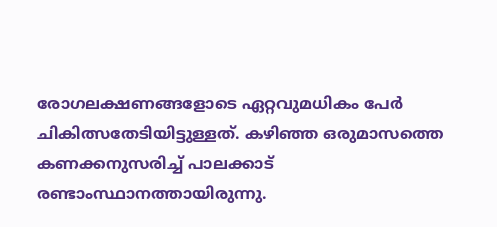രോഗലക്ഷണങ്ങളോടെ ഏറ്റവുമധികം പേര്‍ ചികിത്സതേടിയിട്ടുള്ളത്. കഴിഞ്ഞ ഒരുമാസത്തെ കണക്കനുസരിച്ച് പാലക്കാട് രണ്ടാംസ്ഥാനത്തായിരുന്നു.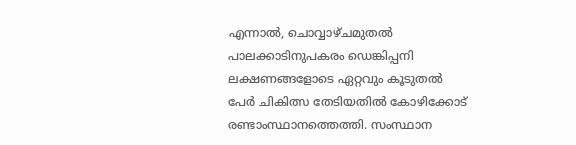എന്നാല്‍, ചൊവ്വാഴ്ചമുതല്‍ പാലക്കാടിനുപകരം ഡെങ്കിപ്പനി ലക്ഷണങ്ങളോടെ ഏറ്റവും കൂടുതല്‍ പേര്‍ ചികിത്സ തേടിയതില്‍ കോഴിക്കോട് രണ്ടാംസ്ഥാനത്തെത്തി. സംസ്ഥാന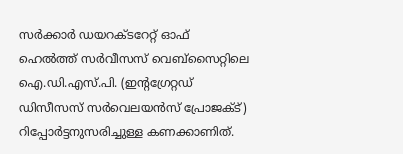സര്‍ക്കാര്‍ ഡയറക്ടറേറ്റ് ഓഫ് ഹെല്‍ത്ത് സര്‍വീസസ് വെബ്‌സൈറ്റിലെ ഐ.ഡി.എസ്.പി. (ഇന്റഗ്രേറ്റഡ് ഡിസീസസ് സര്‍വെലയന്‍സ് പ്രോജക്ട്) റിപ്പോര്‍ട്ടനുസരിച്ചുള്ള കണക്കാണിത്.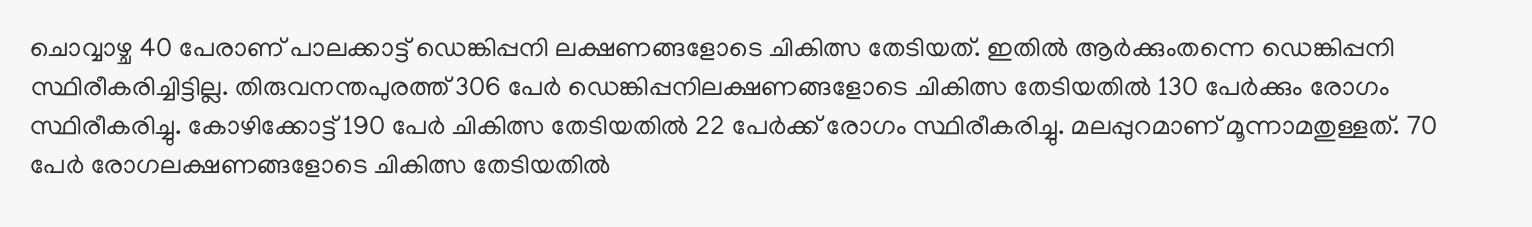ചൊവ്വാഴ്ച 40 പേരാണ് പാലക്കാട്ട് ഡെങ്കിപ്പനി ലക്ഷണങ്ങളോടെ ചികിത്സ തേടിയത്. ഇതില്‍ ആര്‍ക്കുംതന്നെ ഡെങ്കിപ്പനി സ്ഥിരീകരിച്ചിട്ടില്ല. തിരുവനന്തപുരത്ത് 306 പേര്‍ ഡെങ്കിപ്പനിലക്ഷണങ്ങളോടെ ചികിത്സ തേടിയതില്‍ 130 പേര്‍ക്കും രോഗം സ്ഥിരീകരിച്ചു. കോഴിക്കോട്ട് 190 പേര്‍ ചികിത്സ തേടിയതില്‍ 22 പേര്‍ക്ക് രോഗം സ്ഥിരീകരിച്ചു. മലപ്പുറമാണ് മൂന്നാമതുള്ളത്. 70 പേര്‍ രോഗലക്ഷണങ്ങളോടെ ചികിത്സ തേടിയതില്‍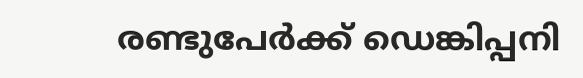രണ്ടുപേര്‍ക്ക് ഡെങ്കിപ്പനി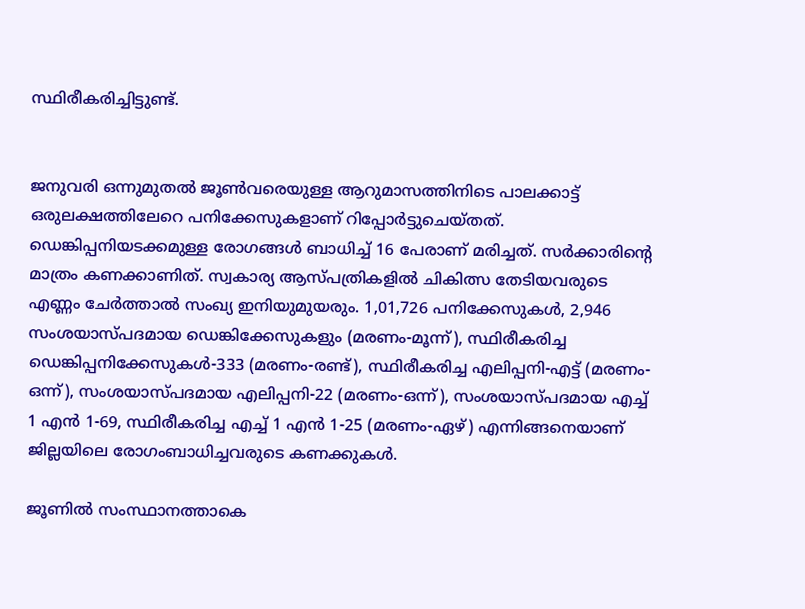സ്ഥിരീകരിച്ചിട്ടുണ്ട്.


ജനുവരി ഒന്നുമുതല്‍ ജൂണ്‍വരെയുള്ള ആറുമാസത്തിനിടെ പാലക്കാട്ട് ഒരുലക്ഷത്തിലേറെ പനിക്കേസുകളാണ് റിപ്പോര്‍ട്ടുചെയ്തത്. ഡെങ്കിപ്പനിയടക്കമുള്ള രോഗങ്ങള്‍ ബാധിച്ച് 16 പേരാണ് മരിച്ചത്. സര്‍ക്കാരിന്റെ മാത്രം കണക്കാണിത്. സ്വകാര്യ ആസ്പത്രികളില്‍ ചികിത്സ തേടിയവരുടെ എണ്ണം ചേര്‍ത്താല്‍ സംഖ്യ ഇനിയുമുയരും. 1,01,726 പനിക്കേസുകള്‍, 2,946 സംശയാസ്പദമായ ഡെങ്കിക്കേസുകളും (മരണം-മൂന്ന്), സ്ഥിരീകരിച്ച ഡെങ്കിപ്പനിക്കേസുകള്‍-333 (മരണം-രണ്ട്), സ്ഥിരീകരിച്ച എലിപ്പനി-എട്ട് (മരണം-ഒന്ന്), സംശയാസ്പദമായ എലിപ്പനി-22 (മരണം-ഒന്ന്), സംശയാസ്പദമായ എച്ച് 1 എന്‍ 1-69, സ്ഥിരീകരിച്ച എച്ച് 1 എന്‍ 1-25 (മരണം-ഏഴ്) എന്നിങ്ങനെയാണ് ജില്ലയിലെ രോഗംബാധിച്ചവരുടെ കണക്കുകള്‍.

ജൂണില്‍ സംസ്ഥാനത്താകെ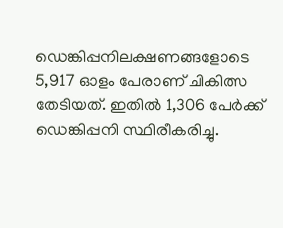ഡെങ്കിപ്പനിലക്ഷണങ്ങളോടെ 5,917 ഓളം പേരാണ് ചികിത്സ തേടിയത്. ഇതില്‍ 1,306 പേര്‍ക്ക് ഡെങ്കിപ്പനി സ്ഥിരീകരിച്ചു.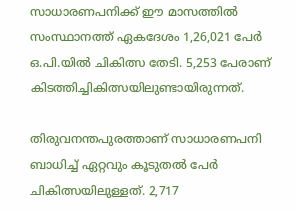സാധാരണപനിക്ക് ഈ മാസത്തില്‍ സംസ്ഥാനത്ത് ഏകദേശം 1,26,021 പേര്‍ ഒ.പി.യില്‍ ചികിത്സ തേടി. 5,253 പേരാണ് കിടത്തിച്ചികിത്സയിലുണ്ടായിരുന്നത്.

തിരുവനന്തപുരത്താണ് സാധാരണപനി ബാധിച്ച് ഏറ്റവും കൂടുതല്‍ പേര്‍ ചികിത്സയിലുള്ളത്. 2,717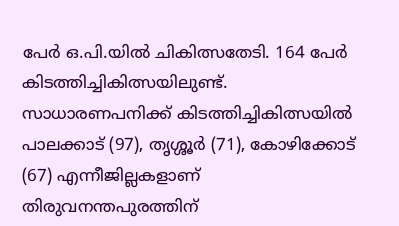പേര്‍ ഒ.പി.യില്‍ ചികിത്സതേടി. 164 പേര്‍ കിടത്തിച്ചികിത്സയിലുണ്ട്. സാധാരണപനിക്ക് കിടത്തിച്ചികിത്സയില്‍ പാലക്കാട് (97), തൃശ്ശൂര്‍ (71), കോഴിക്കോട് (67) എന്നീജില്ലകളാണ് തിരുവനന്തപുരത്തിന്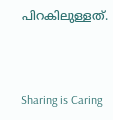പിറകിലുള്ളത്.



Sharing is Caring